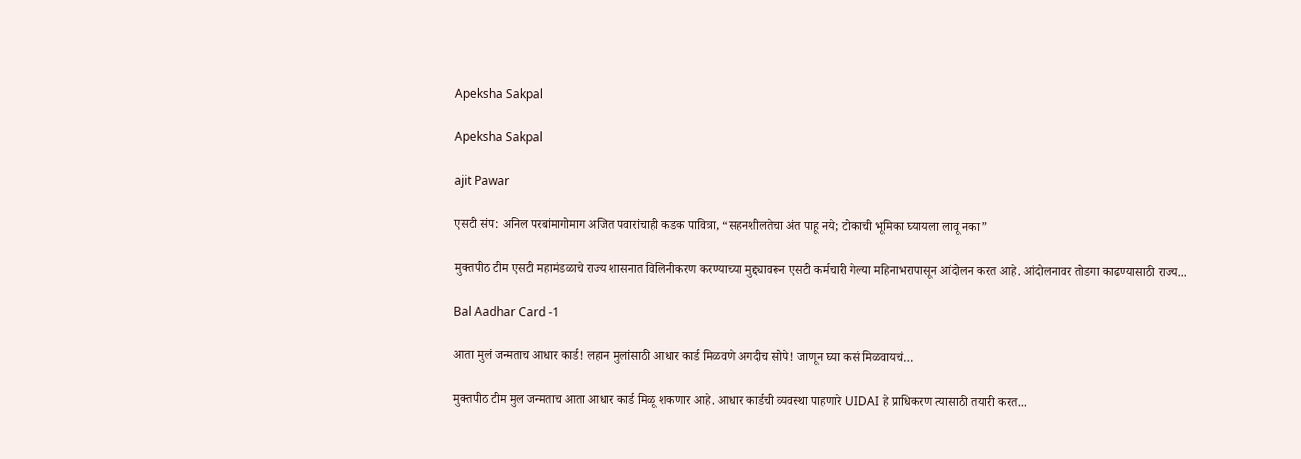Apeksha Sakpal

Apeksha Sakpal

ajit Pawar

एसटी संप: अनिल परबांमागोमाग अजित पवारांचाही कडक पावित्रा, “सहनशीलतेचा अंत पाहू नये; टोकाची भूमिका घ्यायला लावू नका”

मुक्तपीठ टीम एसटी महामंडळाचे राज्य शासनात विलिनीकरण करण्याच्या मुद्द्यावरून एसटी कर्मचारी गेल्या महिनाभरापासून आंदोलन करत आहे. आंदोलनावर तोडगा काढण्यासाठी राज्य...

Bal Aadhar Card -1

आता मुलं जन्मताच आधार कार्ड! लहान मुलांसाठी आधार कार्ड मिळवणे अगदीच सोपे! जाणून घ्या कसं मिळवायचं…

मुक्तपीठ टीम मुल जन्मताच आता आधार कार्ड मिळू शकणार आहे. आधार कार्डची व्यवस्था पाहणारे UIDAI हे प्राधिकरण त्यासाठी तयारी करत...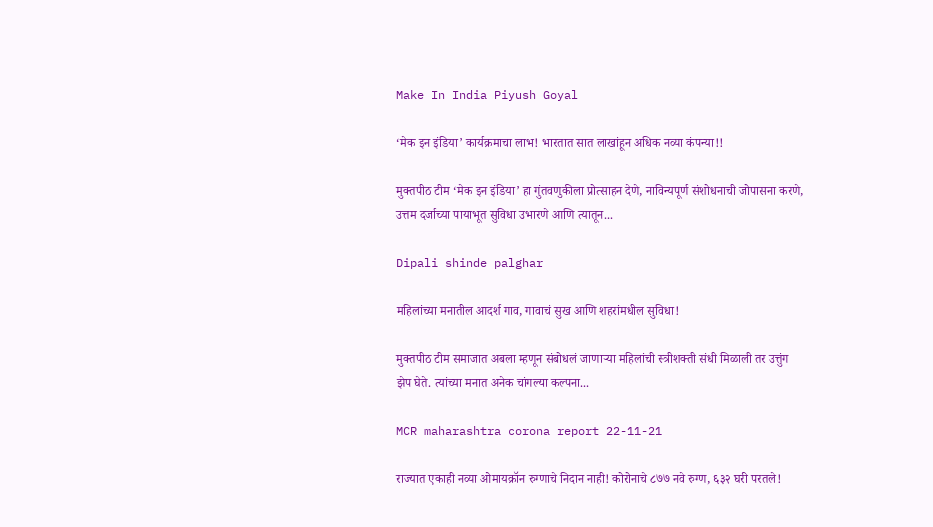Make In India Piyush Goyal

‘मेक इन इंडिया’ कार्यक्रमाचा लाभ! भारतात सात लाखांहून अधिक नव्या कंपन्या!!

मुक्तपीठ टीम ‘मेक इन इंडिया’ हा गुंतवणुकीला प्रोत्साहन देणे, नाविन्यपूर्ण संशोधनाची जोपासना करणे, उत्तम दर्जाच्या पायाभूत सुविधा उभारणे आणि त्यातून...

Dipali shinde palghar

महिलांच्या मनातील आदर्श गाव, गावाचं सुख आणि शहरांमधील सुविधा!

मुक्तपीठ टीम समाजात अबला म्हणून संबोधलं जाणाऱ्या महिलांची स्त्रीशक्ती संधी मिळाली तर उत्तुंग झेप घेते. त्यांच्या मनात अनेक चांगल्या कल्पना...

MCR maharashtra corona report 22-11-21

राज्यात एकाही नव्या ओमायक्रॉन रुग्णाचे निदान नाही! कोरोनाचे ८७७ नवे रुग्ण, ६३२ घरी परतले!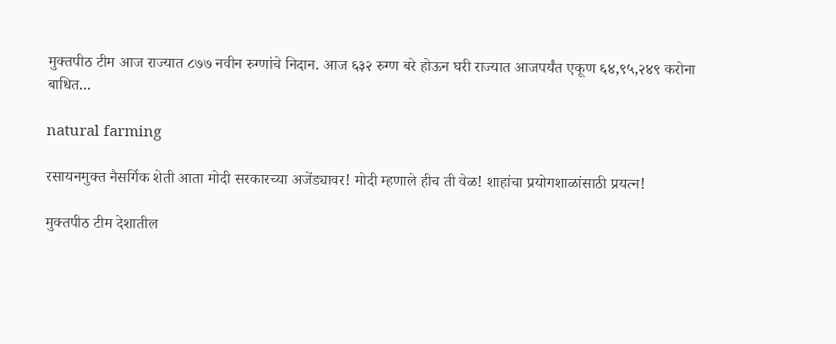मुक्तपीठ टीम आज राज्यात ८७७ नवीन रुग्णांचे निदान. आज ६३२ रुग्ण बरे होऊन घरी राज्यात आजपर्यंत एकूण ६४,९५,२४९ करोना बाधित...

natural farming

रसायनमुक्त नैसर्गिक शेती आता मोदी सरकारच्या अजेंड्यावर! मोदी म्हणाले हीच ती वेळ! शाहांचा प्रयोगशाळांसाठी प्रयत्न!

मुक्तपीठ टीम देशातील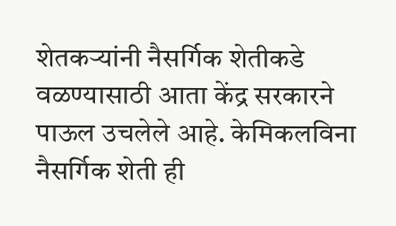शेतकऱ्यांनी नैसर्गिक शेतीकडे वळण्यासाठी आता केंद्र सरकारने पाऊल उचलेले आहे. केमिकलविना नैसर्गिक शेती ही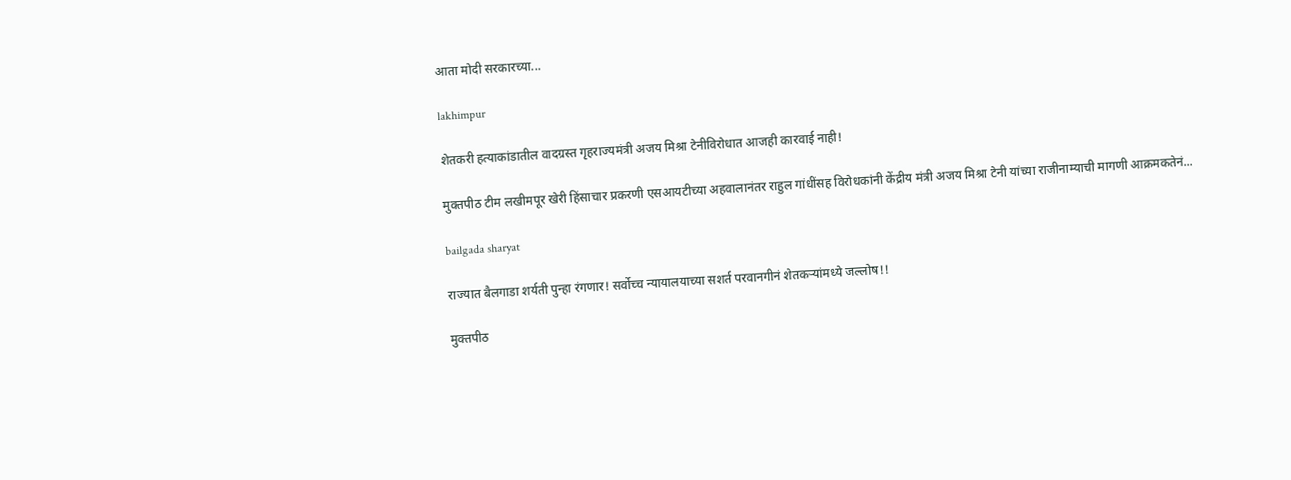आता मोदी सरकारच्या...

lakhimpur

शेतकरी हत्याकांडातील वादग्रस्त गृहराज्यमंत्री अजय मिश्रा टेनीविरोधात आजही कारवाई नाही!

मुक्तपीठ टीम लखीमपूर खेरी हिंसाचार प्रकरणी एसआयटीच्या अहवालानंतर राहुल गांधींसह विरोधकांनी केंद्रीय मंत्री अजय मिश्रा टेनी यांच्या राजीनाम्याची मागणी आक्रमकतेनं...

bailgada sharyat

राज्यात बैलगाडा शर्यती पुन्हा रंगणार! सर्वोच्च न्यायालयाच्या सशर्त परवानगीनं शेतकऱ्यांमध्ये जल्लोष!!

मुक्तपीठ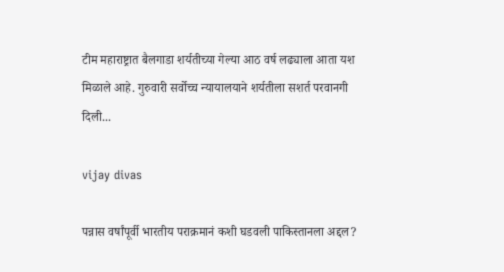टीम महाराष्ट्रात बैलगाडा शर्यतीच्या गेल्या आठ वर्ष लढ्याला आता यश मिळाले आहे. गुरुवारी सर्वोच्च न्यायालयाने शर्यतीला सशर्त परवानगी दिली...

vijay divas

पन्नास वर्षांपूर्वी भारतीय पराक्रमानं कशी घडवली पाकिस्तानला अद्दल?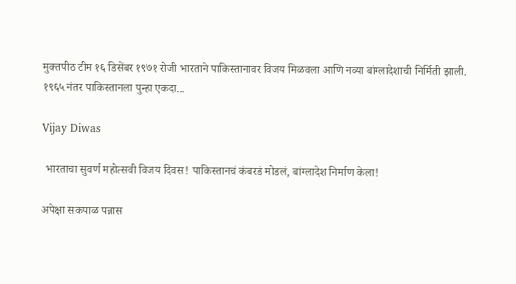मुक्तपीठ टीम १६ डिसेंबर १९७१ रोजी भारताने पाकिस्तानावर विजय मिळवला आणि नव्या बांग्लादेशाची निर्मिती झाली. १९६५ नंतर पाकिस्तानला पुन्हा एकदा...

Vijay Diwas

 भारताचा सुवर्ण महोत्सवी विजय दिवस! पाकिस्तानचं कंबरडं मोडलं, बांग्लादेश निर्माण केला!

अपेक्षा सकपाळ पन्नास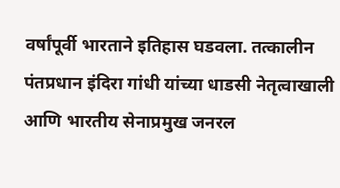वर्षांपूर्वी भारताने इतिहास घडवला. तत्कालीन पंतप्रधान इंदिरा गांधी यांच्या धाडसी नेतृत्वाखाली आणि भारतीय सेनाप्रमुख जनरल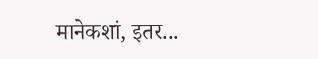मानेकशां, इतर...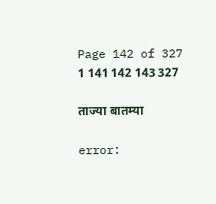Page 142 of 327 1 141 142 143 327

ताज्या बातम्या

error: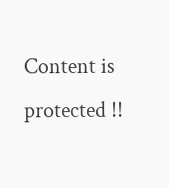Content is protected !!